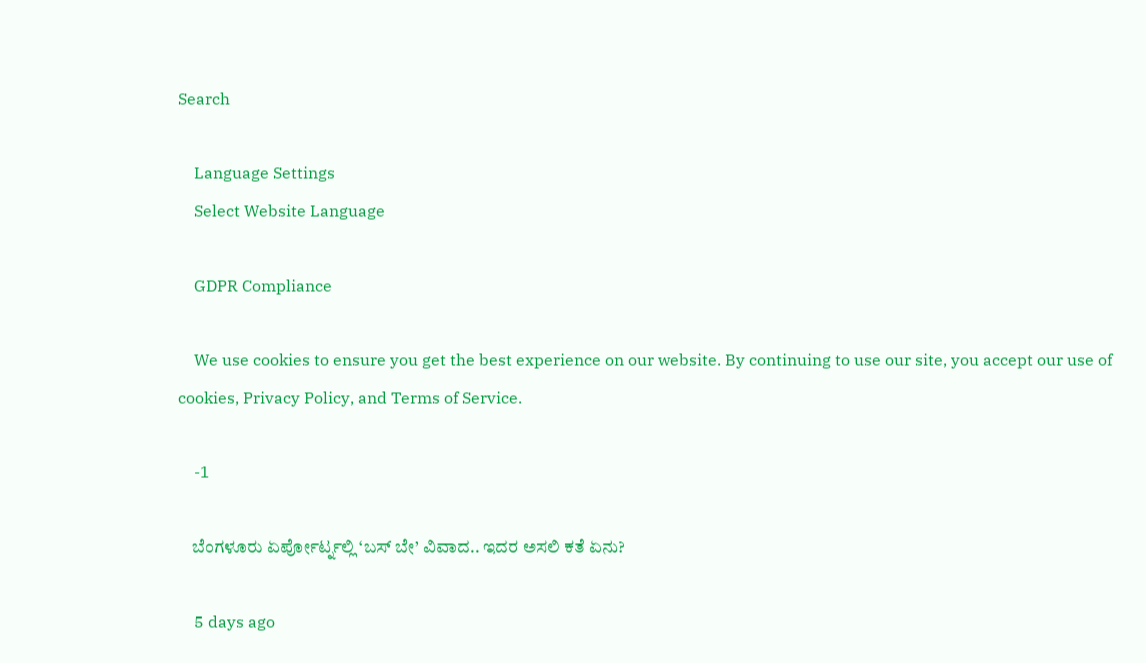Search

    Language Settings
    Select Website Language

    GDPR Compliance

    We use cookies to ensure you get the best experience on our website. By continuing to use our site, you accept our use of cookies, Privacy Policy, and Terms of Service.

    -1

    ಬೆಂಗಳೂರು ಏರ್ಪೋರ್ಟ್ನಲ್ಲಿ ‘ಬಸ್ ಬೇ’ ವಿವಾದ.. ಇದರ ಅಸಲಿ ಕತೆ ಏನು?

    5 days ago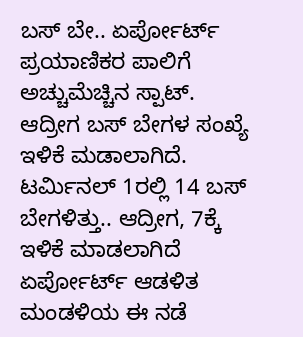ಬಸ್ ಬೇ.. ಏರ್ಪೋರ್ಟ್ ಪ್ರಯಾಣಿಕರ ಪಾಲಿಗೆ ಅಚ್ಚುಮೆಚ್ಚಿನ ಸ್ಪಾಟ್. ಆದ್ರೀಗ ಬಸ್ ಬೇಗಳ ಸಂಖ್ಯೆ ಇಳಿಕೆ ಮಡಾಲಾಗಿದೆ.  ಟರ್ಮಿನಲ್ 1ರಲ್ಲಿ 14 ಬಸ್ ಬೇಗಳಿತ್ತು.. ಆದ್ರೀಗ, 7ಕ್ಕೆ ಇಳಿಕೆ ಮಾಡಲಾಗಿದೆ ಏರ್ಪೋರ್ಟ್ ಆಡಳಿತ ಮಂಡಳಿಯ ಈ ನಡೆ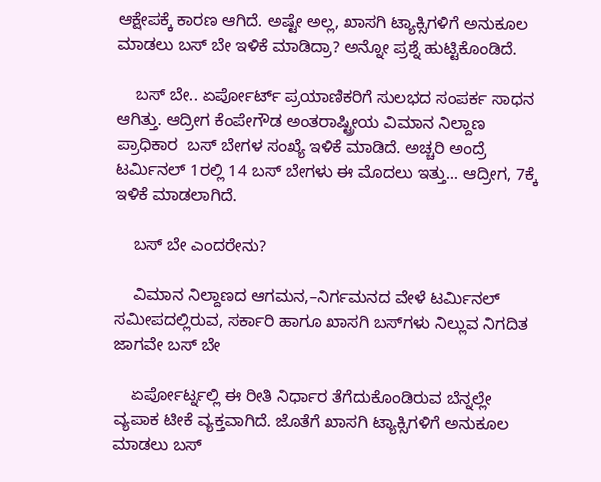ಆಕ್ಷೇಪಕ್ಕೆ ಕಾರಣ ಆಗಿದೆ. ಅಷ್ಟೇ ಅಲ್ಲ, ಖಾಸಗಿ ಟ್ಯಾಕ್ಸಿಗಳಿಗೆ ಅನುಕೂಲ ಮಾಡಲು ಬಸ್ ಬೇ ಇಳಿಕೆ ಮಾಡಿದ್ರಾ? ಅನ್ನೋ ಪ್ರಶ್ನೆ ಹುಟ್ಟಿಕೊಂಡಿದೆ.

    ಬಸ್ ಬೇ.. ಏರ್ಪೋರ್ಟ್ ಪ್ರಯಾಣಿಕರಿಗೆ ಸುಲಭದ ಸಂಪರ್ಕ ಸಾಧನ ಆಗಿತ್ತು. ಆದ್ರೀಗ ಕೆಂಪೇಗೌಡ ಅಂತರಾಷ್ಟ್ರೀಯ ವಿಮಾನ ನಿಲ್ದಾಣ ಪ್ರಾಧಿಕಾರ  ಬಸ್ ಬೇಗಳ ಸಂಖ್ಯೆ ಇಳಿಕೆ ಮಾಡಿದೆ. ಅಚ್ಚರಿ ಅಂದ್ರೆ ಟರ್ಮಿನಲ್ 1ರಲ್ಲಿ 14 ಬಸ್ ಬೇಗಳು ಈ ಮೊದಲು ಇತ್ತು... ಆದ್ರೀಗ, 7ಕ್ಕೆ ಇಳಿಕೆ ಮಾಡಲಾಗಿದೆ.

    ಬಸ್ ಬೇ ಎಂದರೇನು?

    ವಿಮಾನ ನಿಲ್ದಾಣದ ಆಗಮನ,–ನಿರ್ಗಮನದ ವೇಳೆ ಟರ್ಮಿನಲ್ ಸಮೀಪದಲ್ಲಿರುವ, ಸರ್ಕಾರಿ ಹಾಗೂ ಖಾಸಗಿ ಬಸ್‌ಗಳು ನಿಲ್ಲುವ ನಿಗದಿತ ಜಾಗವೇ ಬಸ್ ಬೇ

    ಏರ್ಪೋರ್ಟ್ನಲ್ಲಿ ಈ ರೀತಿ ನಿರ್ಧಾರ ತೆಗೆದುಕೊಂಡಿರುವ ಬೆನ್ನಲ್ಲೇ ವ್ಯಪಾಕ ಟೀಕೆ ವ್ಯಕ್ತವಾಗಿದೆ. ಜೊತೆಗೆ ಖಾಸಗಿ ಟ್ಯಾಕ್ಸಿಗಳಿಗೆ ಅನುಕೂಲ ಮಾಡಲು ಬಸ್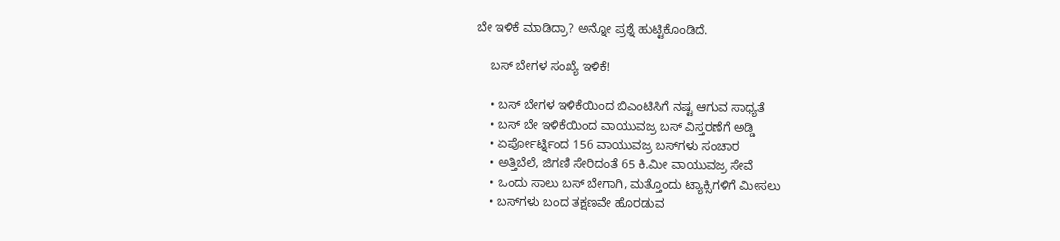ಬೇ ಇಳಿಕೆ ಮಾಡಿದ್ರಾ? ಅನ್ನೋ ಪ್ರಶ್ನೆ ಹುಟ್ಟಿಕೊಂಡಿದೆ.

    ಬಸ್ ಬೇಗಳ ಸಂಖ್ಯೆ ಇಳಿಕೆ!

    • ಬಸ್ ಬೇಗಳ ಇಳಿಕೆಯಿಂದ ಬಿಎಂಟಿಸಿಗೆ ನಷ್ಟ ಆಗುವ ಸಾಧ್ಯತೆ
    • ಬಸ್ ಬೇ ಇಳಿಕೆಯಿಂದ ವಾಯುವಜ್ರ ಬಸ್ ವಿಸ್ತರಣೆಗೆ ಅಡ್ಡಿ
    • ಏರ್ಪೋರ್ಟ್ನಿಂದ 156 ವಾಯುವಜ್ರ ಬಸ್‌ಗಳು ಸಂಚಾರ
    • ಅತ್ತಿಬೆಲೆ, ಜಿಗಣಿ ಸೇರಿದಂತೆ 65 ಕಿ.ಮೀ ವಾಯುವಜ್ರ ಸೇವೆ
    • ಒಂದು ಸಾಲು ಬಸ್ ಬೇಗಾಗಿ, ಮತ್ತೊಂದು ಟ್ಯಾಕ್ಸಿಗಳಿಗೆ ಮೀಸಲು
    • ಬಸ್‌ಗಳು ಬಂದ ತಕ್ಷಣವೇ ಹೊರಡುವ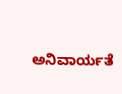ಅನಿವಾರ್ಯತೆ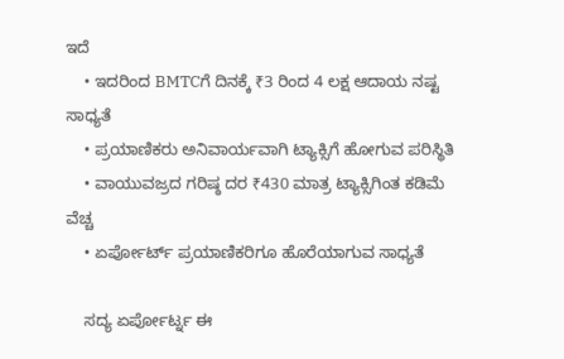ಇದೆ
    • ಇದರಿಂದ BMTCಗೆ ದಿನಕ್ಕೆ ₹3 ರಿಂದ 4 ಲಕ್ಷ ಆದಾಯ ನಷ್ಟ ಸಾಧ್ಯತೆ
    • ಪ್ರಯಾಣಿಕರು ಅನಿವಾರ್ಯವಾಗಿ ಟ್ಯಾಕ್ಸಿಗೆ ಹೋಗುವ ಪರಿಸ್ಥಿತಿ
    • ವಾಯುವಜ್ರದ ಗರಿಷ್ಠ ದರ ₹430 ಮಾತ್ರ ಟ್ಯಾಕ್ಸಿಗಿಂತ ಕಡಿಮೆ ವೆಚ್ಚ
    • ಏರ್ಪೋರ್ಟ್ ಪ್ರಯಾಣಿಕರಿಗೂ ಹೊರೆಯಾಗುವ ಸಾಧ್ಯತೆ

    ಸದ್ಯ ಏರ್ಪೋರ್ಟ್ನ ಈ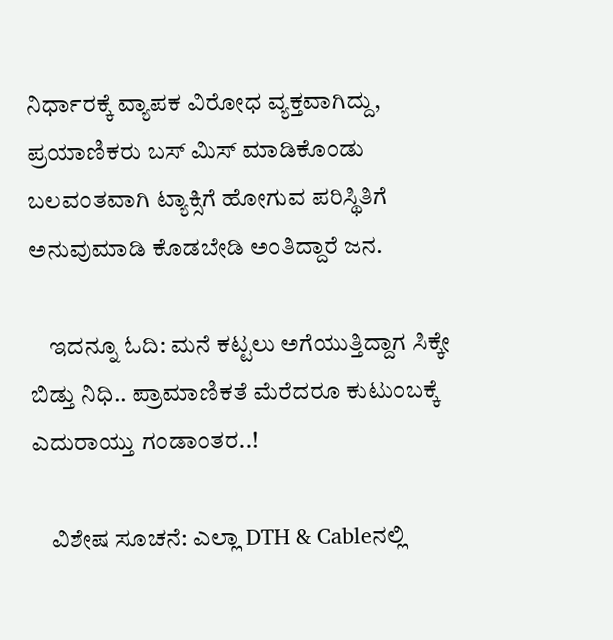ನಿರ್ಧಾರಕ್ಕೆ ವ್ಯಾಪಕ ವಿರೋಧ ವ್ಯಕ್ತವಾಗಿದ್ದು, ಪ್ರಯಾಣಿಕರು ಬಸ್ ಮಿಸ್ ಮಾಡಿಕೊಂಡು ಬಲವಂತವಾಗಿ ಟ್ಯಾಕ್ಸಿಗೆ ಹೋಗುವ ಪರಿಸ್ಥಿತಿಗೆ ಅನುವುಮಾಡಿ ಕೊಡಬೇಡಿ ಅಂತಿದ್ದಾರೆ ಜನ.

    ಇದನ್ನೂ ಓದಿ: ಮನೆ ಕಟ್ಟಲು ಅಗೆಯುತ್ತಿದ್ದಾಗ ಸಿಕ್ಕೇ ಬಿಡ್ತು ನಿಧಿ.. ಪ್ರಾಮಾಣಿಕತೆ ಮೆರೆದರೂ ಕುಟುಂಬಕ್ಕೆ ಎದುರಾಯ್ತು ಗಂಡಾಂತರ..!

    ವಿಶೇಷ ಸೂಚನೆ: ಎಲ್ಲಾ DTH & Cableನಲ್ಲಿ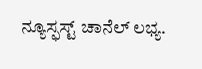ನ್ಯೂಸ್ಫಸ್ಟ್ ಚಾನೆಲ್ ಲಭ್ಯ.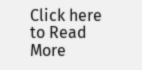Click here to Read More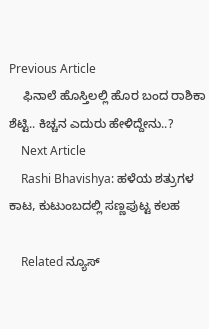Previous Article
    ಫಿನಾಲೆ ಹೊಸ್ತಿಲಲ್ಲಿ ಹೊರ ಬಂದ ರಾಶಿಕಾ ಶೆಟ್ಟಿ.. ಕಿಚ್ಚನ ಎದುರು ಹೇಳಿದ್ದೇನು..?
    Next Article
    Rashi Bhavishya: ಹಳೆಯ ಶತ್ರುಗಳ ಕಾಟ, ಕುಟುಂಬದಲ್ಲಿ ಸಣ್ಣಪುಟ್ಟ ಕಲಹ

    Related ನ್ಯೂಸ್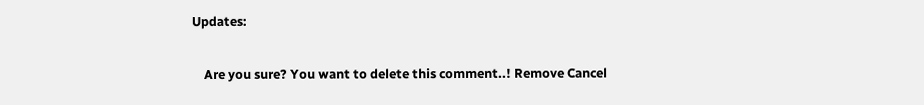Updates:

    Are you sure? You want to delete this comment..! Remove Cancel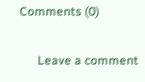Comments (0)

      Leave a comment